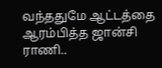வந்ததுமே ஆட்டத்தை ஆரம்பித்த ஜான்சி ராணி..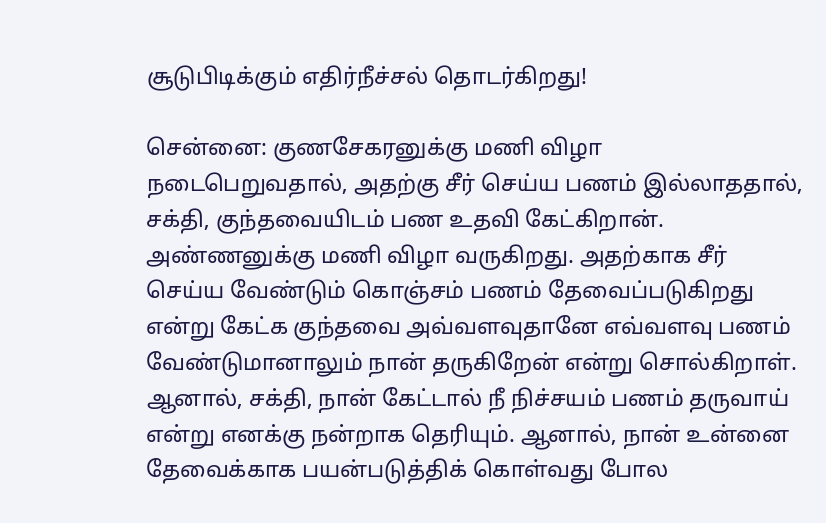சூடுபிடிக்கும் எதிர்நீச்சல் தொடர்கிறது!

சென்னை: குணசேகரனுக்கு மணி விழா நடைபெறுவதால், அதற்கு சீர் செய்ய பணம் இல்லாததால், சக்தி, குந்தவையிடம் பண உதவி கேட்கிறான். அண்ணனுக்கு மணி விழா வருகிறது. அதற்காக சீர் செய்ய வேண்டும் கொஞ்சம் பணம் தேவைப்படுகிறது என்று கேட்க குந்தவை அவ்வளவுதானே எவ்வளவு பணம் வேண்டுமானாலும் நான் தருகிறேன் என்று சொல்கிறாள். ஆனால், சக்தி, நான் கேட்டால் நீ நிச்சயம் பணம் தருவாய் என்று எனக்கு நன்றாக தெரியும். ஆனால், நான் உன்னை தேவைக்காக பயன்படுத்திக் கொள்வது போல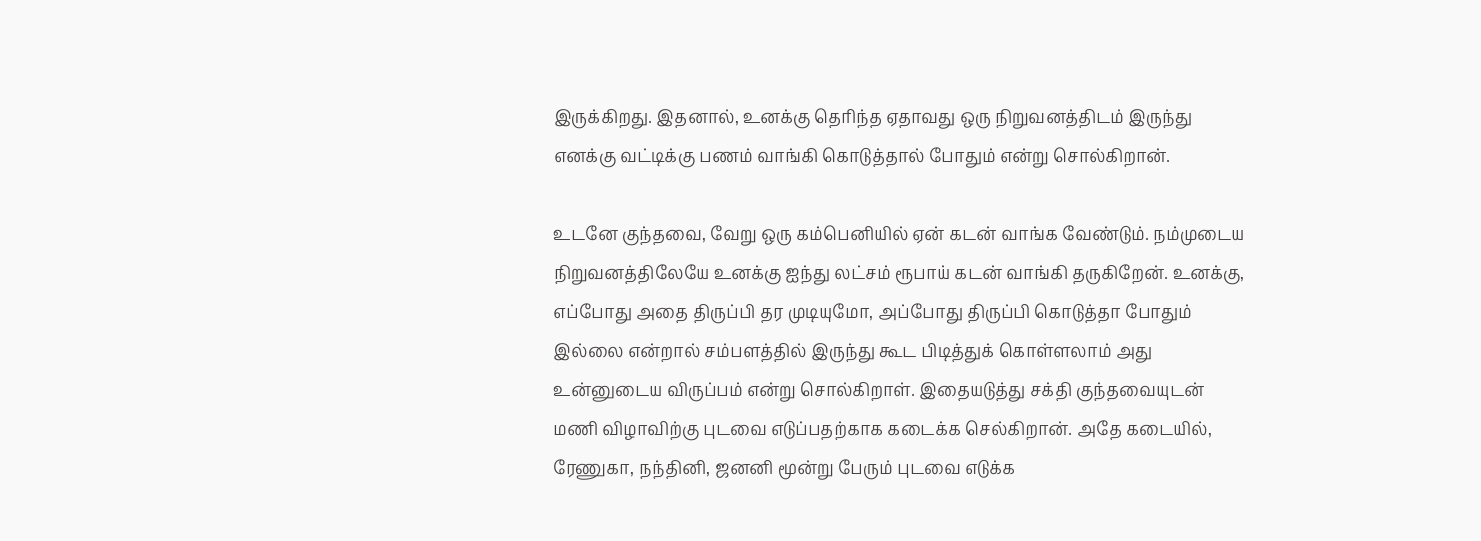இருக்கிறது. இதனால், உனக்கு தெரிந்த ஏதாவது ஒரு நிறுவனத்திடம் இருந்து எனக்கு வட்டிக்கு பணம் வாங்கி கொடுத்தால் போதும் என்று சொல்கிறான்.

உடனே குந்தவை, வேறு ஒரு கம்பெனியில் ஏன் கடன் வாங்க வேண்டும். நம்முடைய நிறுவனத்திலேயே உனக்கு ஐந்து லட்சம் ரூபாய் கடன் வாங்கி தருகிறேன். உனக்கு, எப்போது அதை திருப்பி தர முடியுமோ, அப்போது திருப்பி கொடுத்தா போதும் இல்லை என்றால் சம்பளத்தில் இருந்து கூட பிடித்துக் கொள்ளலாம் அது உன்னுடைய விருப்பம் என்று சொல்கிறாள். இதையடுத்து சக்தி குந்தவையுடன் மணி விழாவிற்கு புடவை எடுப்பதற்காக கடைக்க செல்கிறான். அதே கடையில், ரேணுகா, நந்தினி, ஜனனி மூன்று பேரும் புடவை எடுக்க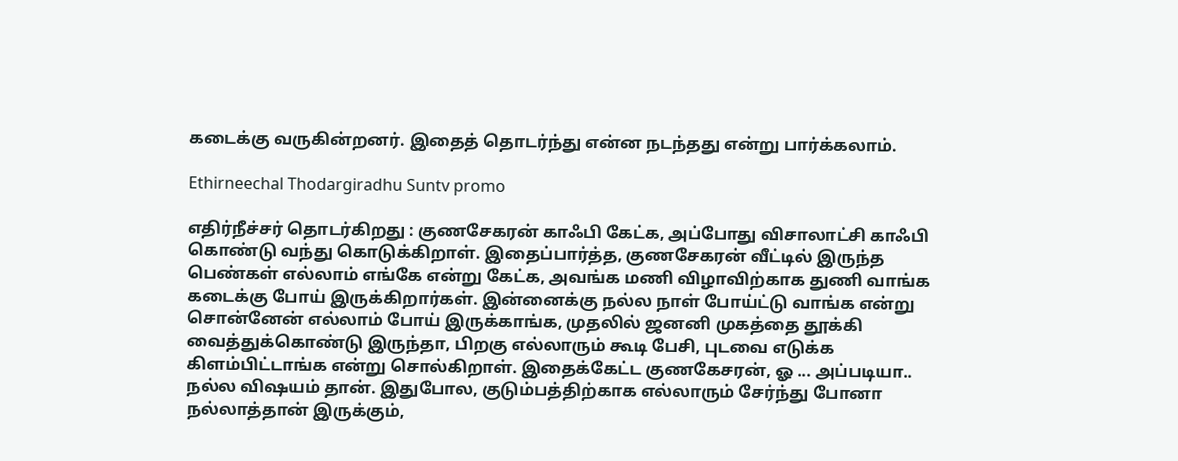கடைக்கு வருகின்றனர். இதைத் தொடர்ந்து என்ன நடந்தது என்று பார்க்கலாம்.

Ethirneechal Thodargiradhu Suntv promo

எதிர்நீச்சர் தொடர்கிறது : குணசேகரன் காஃபி கேட்க, அப்போது விசாலாட்சி காஃபி கொண்டு வந்து கொடுக்கிறாள். இதைப்பார்த்த, குணசேகரன் வீட்டில் இருந்த பெண்கள் எல்லாம் எங்கே என்று கேட்க, அவங்க மணி விழாவிற்காக துணி வாங்க கடைக்கு போய் இருக்கிறார்கள். இன்னைக்கு நல்ல நாள் போய்ட்டு வாங்க என்று சொன்னேன் எல்லாம் போய் இருக்காங்க, முதலில் ஜனனி முகத்தை தூக்கி வைத்துக்கொண்டு இருந்தா, பிறகு எல்லாரும் கூடி பேசி, புடவை எடுக்க கிளம்பிட்டாங்க என்று சொல்கிறாள். இதைக்கேட்ட குணகேசரன், ஓ ... அப்படியா.. நல்ல விஷயம் தான். இதுபோல, குடும்பத்திற்காக எல்லாரும் சேர்ந்து போனா நல்லாத்தான் இருக்கும்,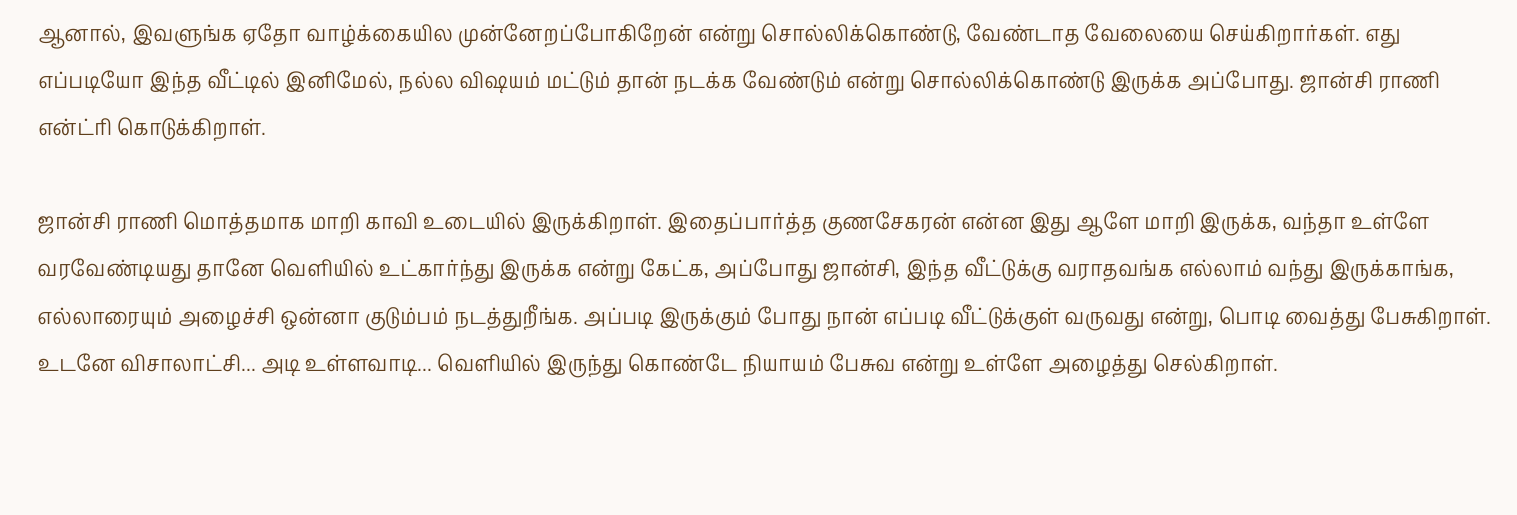ஆனால், இவளுங்க ஏதோ வாழ்க்கையில முன்னேறப்போகிறேன் என்று சொல்லிக்கொண்டு, வேண்டாத வேலையை செய்கிறார்கள். எது எப்படியோ இந்த வீட்டில் இனிமேல், நல்ல விஷயம் மட்டும் தான் நடக்க வேண்டும் என்று சொல்லிக்கொண்டு இருக்க அப்போது. ஜான்சி ராணி என்ட்ரி கொடுக்கிறாள்.

ஜான்சி ராணி மொத்தமாக மாறி காவி உடையில் இருக்கிறாள். இதைப்பார்த்த குணசேகரன் என்ன இது ஆளே மாறி இருக்க, வந்தா உள்ளே வரவேண்டியது தானே வெளியில் உட்கார்ந்து இருக்க என்று கேட்க, அப்போது ஜான்சி, இந்த வீட்டுக்கு வராதவங்க எல்லாம் வந்து இருக்காங்க, எல்லாரையும் அழைச்சி ஒன்னா குடும்பம் நடத்துறீங்க. அப்படி இருக்கும் போது நான் எப்படி வீட்டுக்குள் வருவது என்று, பொடி வைத்து பேசுகிறாள். உடனே விசாலாட்சி... அடி உள்ளவாடி... வெளியில் இருந்து கொண்டே நியாயம் பேசுவ என்று உள்ளே அழைத்து செல்கிறாள்.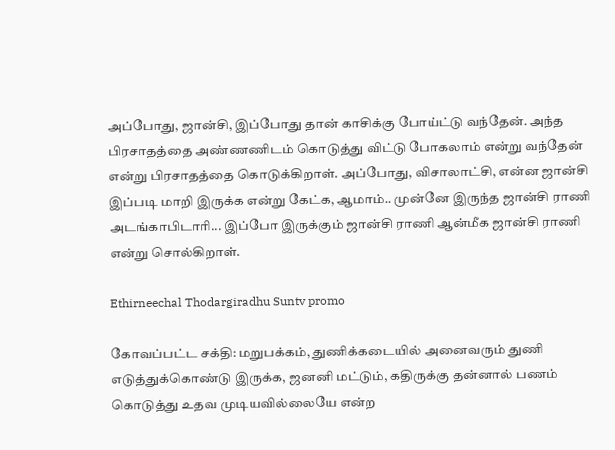அப்போது, ஜான்சி, இப்போது தான் காசிக்கு போய்ட்டு வந்தேன். அந்த பிரசாதத்தை அண்ணணிடம் கொடுத்து விட்டு போகலாம் என்று வந்தேன் என்று பிரசாதத்தை கொடுக்கிறாள். அப்போது, விசாலாட்சி, என்ன ஜான்சி இப்படி மாறி இருக்க என்று கேட்க, ஆமாம்.. முன்னே இருந்த ஜான்சி ராணி அடங்காபிடாரி... இப்போ இருக்கும் ஜான்சி ராணி ஆன்மீக ஜான்சி ராணி என்று சொல்கிறாள்.

Ethirneechal Thodargiradhu Suntv promo

கோவப்பட்ட சக்தி: மறுபக்கம், துணிக்கடையில் அனைவரும் துணி எடுத்துக்கொண்டு இருக்க, ஜனனி மட்டும், கதிருக்கு தன்னால் பணம் கொடுத்து உதவ முடியவில்லையே என்ற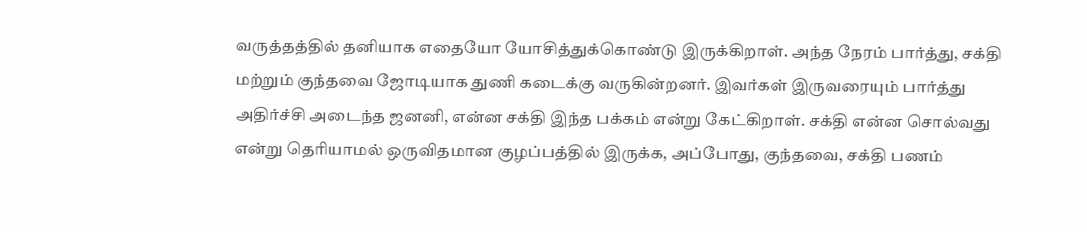வருத்தத்தில் தனியாக எதையோ யோசித்துக்கொண்டு இருக்கிறாள். அந்த நேரம் பார்த்து, சக்தி மற்றும் குந்தவை ஜோடியாக துணி கடைக்கு வருகின்றனர். இவர்கள் இருவரையும் பார்த்து அதிர்ச்சி அடைந்த ஜனனி, என்ன சக்தி இந்த பக்கம் என்று கேட்கிறாள். சக்தி என்ன சொல்வது என்று தெரியாமல் ஒருவிதமான குழப்பத்தில் இருக்க, அப்போது, குந்தவை, சக்தி பணம்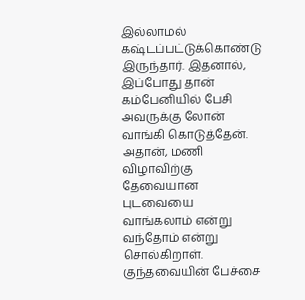இல்லாமல் கஷ்டப்பட்டுக்கொண்டு இருந்தார். இதனால், இப்போது தான் கம்பேனியில் பேசி அவருக்கு லோன் வாங்கி கொடுத்தேன். அதான், மணி விழாவிற்கு தேவையான புடவையை வாங்கலாம் என்று வந்தோம் என்று சொல்கிறாள். குந்தவையின் பேச்சை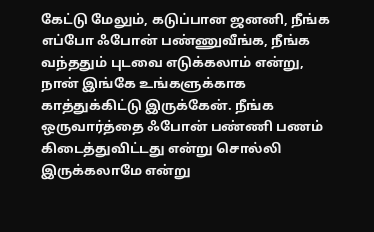கேட்டு மேலும், கடுப்பான ஜனனி, நீங்க எப்போ ஃபோன் பண்ணுவீங்க, நீங்க வந்ததும் புடவை எடுக்கலாம் என்று, நான் இங்கே உங்களுக்காக காத்துக்கிட்டு இருக்கேன். நீங்க ஒருவார்த்தை ஃபோன் பண்ணி பணம் கிடைத்துவிட்டது என்று சொல்லி இருக்கலாமே என்று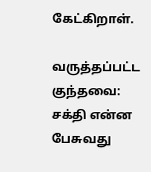கேட்கிறாள்.

வருத்தப்பட்ட குந்தவை: சக்தி என்ன பேசுவது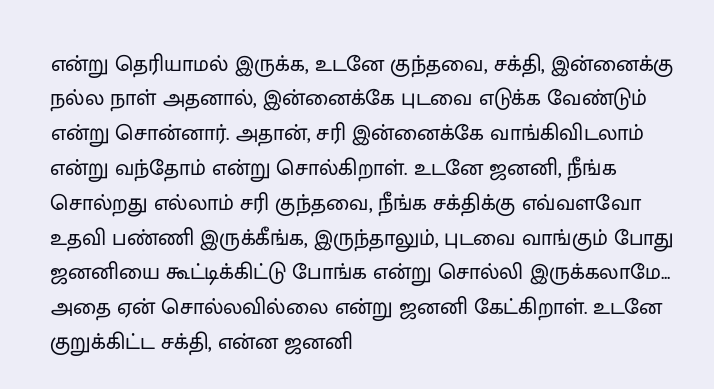என்று தெரியாமல் இருக்க, உடனே குந்தவை, சக்தி, இன்னைக்கு நல்ல நாள் அதனால், இன்னைக்கே புடவை எடுக்க வேண்டும் என்று சொன்னார். அதான், சரி இன்னைக்கே வாங்கிவிடலாம் என்று வந்தோம் என்று சொல்கிறாள். உடனே ஜனனி, நீங்க சொல்றது எல்லாம் சரி குந்தவை, நீங்க சக்திக்கு எவ்வளவோ உதவி பண்ணி இருக்கீங்க, இருந்தாலும், புடவை வாங்கும் போது ஜனனியை கூட்டிக்கிட்டு போங்க என்று சொல்லி இருக்கலாமே... அதை ஏன் சொல்லவில்லை என்று ஜனனி கேட்கிறாள். உடனே குறுக்கிட்ட சக்தி, என்ன ஜனனி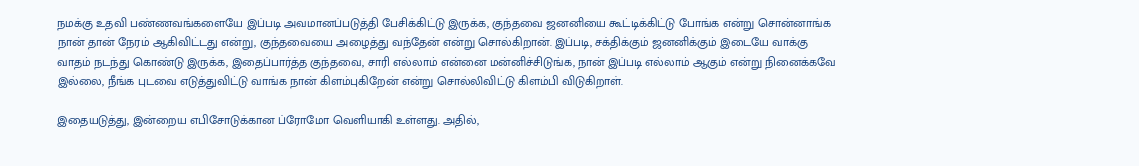நமக்கு உதவி பண்ணவங்களையே இப்படி அவமானப்படுத்தி பேசிக்கிட்டு இருக்க, குந்தவை ஜனனியை கூட்டிக்கிட்டு போங்க என்று சொன்னாங்க நான் தான் நேரம் ஆகிவிட்டது என்று, குந்தவையை அழைத்து வந்தேன் என்று சொல்கிறான். இப்படி, சக்திக்கும் ஜனனிக்கும் இடையே வாக்கு வாதம் நடந்து கொண்டு இருக்க, இதைப்பார்த்த குந்தவை, சாரி எல்லாம் என்னை மன்னிச்சிடுங்க, நான் இப்படி எல்லாம் ஆகும் என்று நினைக்கவே இல்லை, நீங்க புடவை எடுத்துவிட்டு வாங்க நான் கிளம்புகிறேன் என்று சொல்லிவிட்டு கிளம்பி விடுகிறாள்.

இதையடுத்து, இன்றைய எபிசோடுக்கான ப்ரோமோ வெளியாகி உள்ளது. அதில்,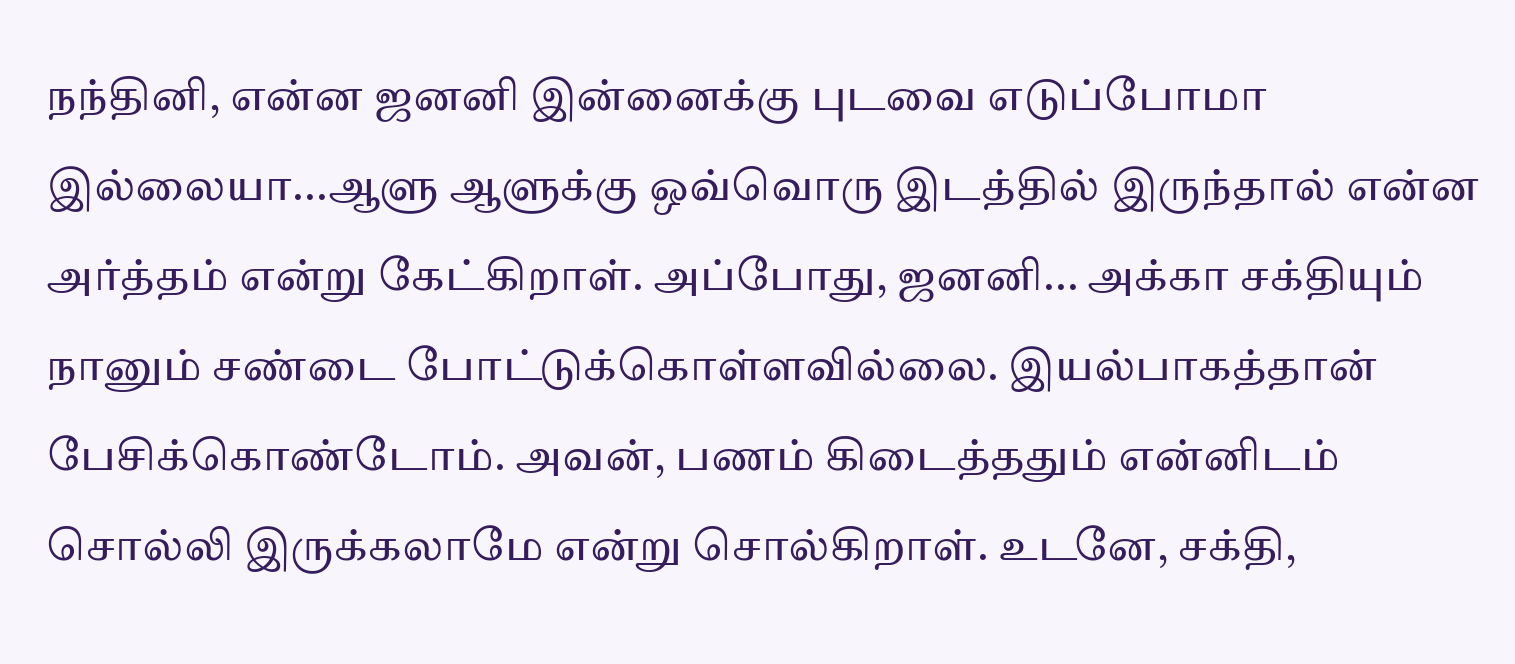நந்தினி, என்ன ஜனனி இன்னைக்கு புடவை எடுப்போமா இல்லையா...ஆளு ஆளுக்கு ஒவ்வொரு இடத்தில் இருந்தால் என்ன அர்த்தம் என்று கேட்கிறாள். அப்போது, ஜனனி... அக்கா சக்தியும் நானும் சண்டை போட்டுக்கொள்ளவில்லை. இயல்பாகத்தான் பேசிக்கொண்டோம். அவன், பணம் கிடைத்ததும் என்னிடம் சொல்லி இருக்கலாமே என்று சொல்கிறாள். உடனே, சக்தி,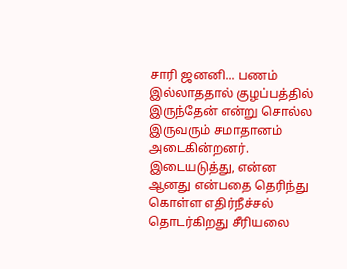சாரி ஜனனி... பணம் இல்லாததால் குழப்பத்தில் இருந்தேன் என்று சொல்ல இருவரும் சமாதானம் அடைகின்றனர். இடையடுத்து, என்ன ஆனது என்பதை தெரிந்து கொள்ள எதிர்நீச்சல் தொடர்கிறது சீரியலை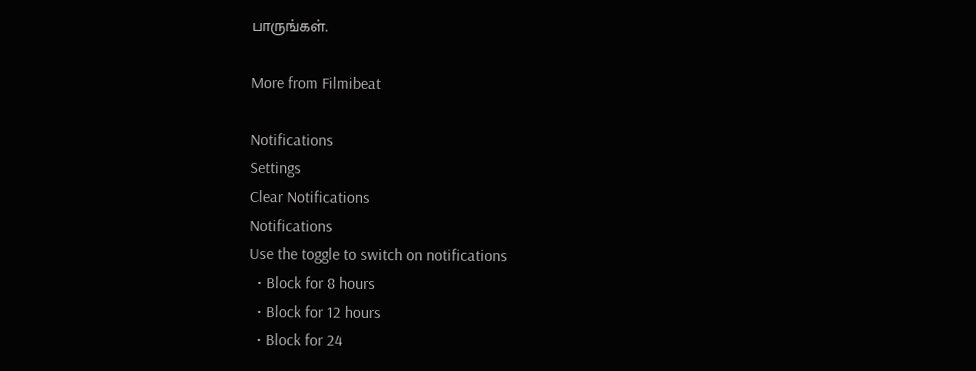பாருங்கள்.

More from Filmibeat

Notifications
Settings
Clear Notifications
Notifications
Use the toggle to switch on notifications
  • Block for 8 hours
  • Block for 12 hours
  • Block for 24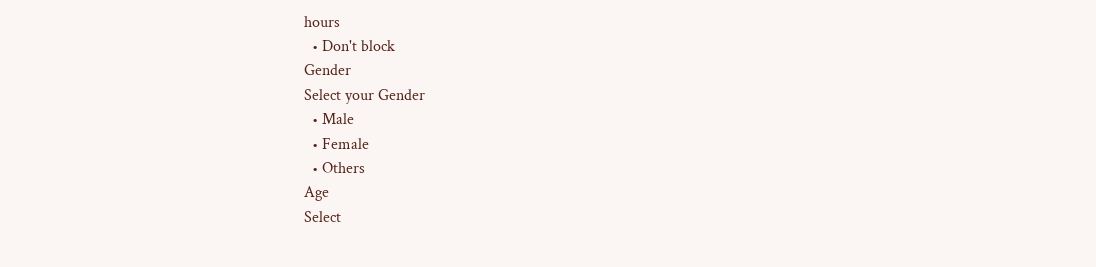hours
  • Don't block
Gender
Select your Gender
  • Male
  • Female
  • Others
Age
Select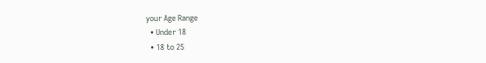your Age Range
  • Under 18
  • 18 to 25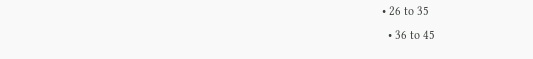• 26 to 35
  • 36 to 45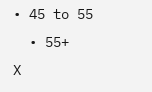• 45 to 55
  • 55+
X